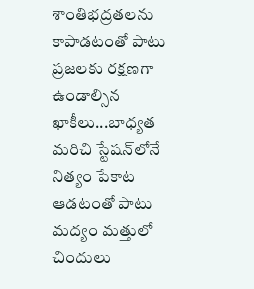శాంతిభద్రతలను కాపాడటంతో పాటు ప్రజలకు రక్షణగా ఉండాల్సిన ఖాకీలు...బాధ్యత మరిచి స్టేషన్‌లోనే నిత్యం పేకాట ఆడటంతో పాటు మద్యం మత్తులో చిందులు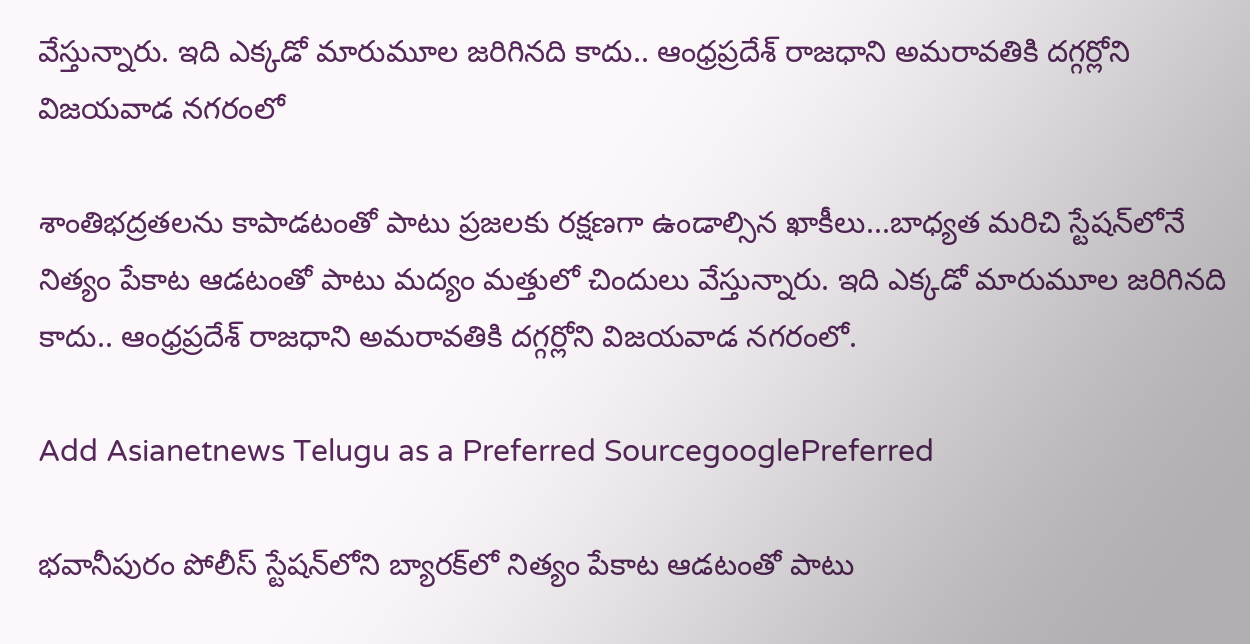వేస్తున్నారు. ఇది ఎక్కడో మారుమూల జరిగినది కాదు.. ఆంధ్రప్రదేశ్ రాజధాని అమరావతికి దగ్గర్లోని విజయవాడ నగరంలో

శాంతిభద్రతలను కాపాడటంతో పాటు ప్రజలకు రక్షణగా ఉండాల్సిన ఖాకీలు...బాధ్యత మరిచి స్టేషన్‌లోనే నిత్యం పేకాట ఆడటంతో పాటు మద్యం మత్తులో చిందులు వేస్తున్నారు. ఇది ఎక్కడో మారుమూల జరిగినది కాదు.. ఆంధ్రప్రదేశ్ రాజధాని అమరావతికి దగ్గర్లోని విజయవాడ నగరంలో.

Add Asianetnews Telugu as a Preferred SourcegooglePreferred

భవానీపురం పోలీస్ స్టేషన్‌లోని బ్యారక్‌లో నిత్యం పేకాట ఆడటంతో పాటు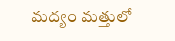మద్యం మత్తులో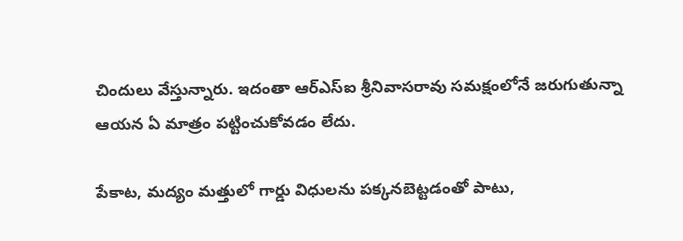చిందులు వేస్తున్నారు. ఇదంతా ఆర్ఎస్ఐ శ్రీనివాసరావు సమక్షంలోనే జరుగుతున్నా ఆయన ఏ మాత్రం పట్టించుకోవడం లేదు.

పేకాట, మద్యం మత్తులో గార్డు విధులను పక్కనబెట్టడంతో పాటు,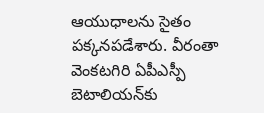ఆయుధాలను సైతం పక్కనపడేశారు. వీరంతా వెంకటగిరి ఏపీఎస్పీ బెటాలియన్‌కు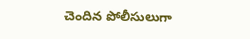చెందిన పోలీసులుగా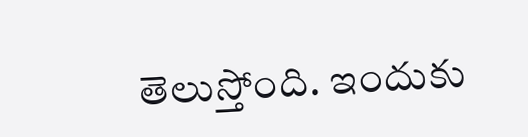తెలుస్తోంది. ఇందుకు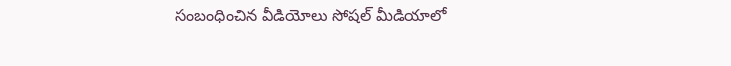సంబంధించిన వీడియోలు సోషల్ మీడియాలో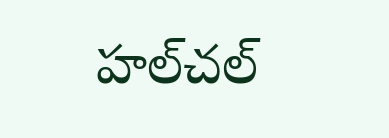హల్‌చల్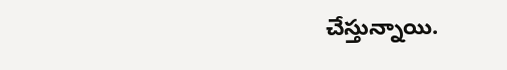చేస్తున్నాయి.